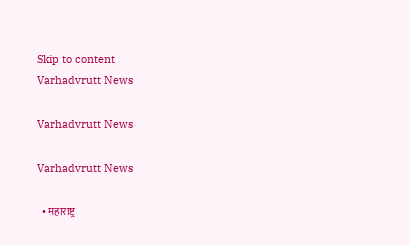Skip to content
Varhadvrutt News

Varhadvrutt News

Varhadvrutt News

  • महाराष्ट्र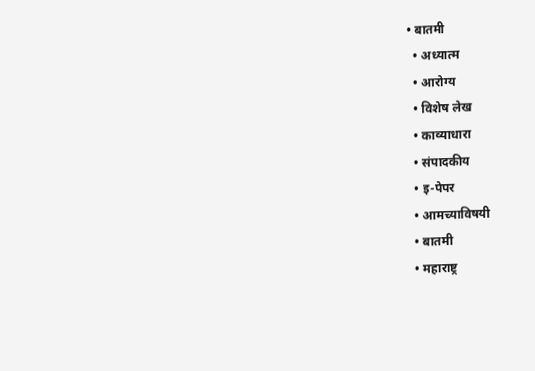• बातमी
  • अध्यात्म
  • आरोग्य
  • विशेष लेख
  • काव्याधारा
  • संपादकीय
  • इ-पेपर
  • आमच्याविषयी
  • बातमी
  • महाराष्ट्र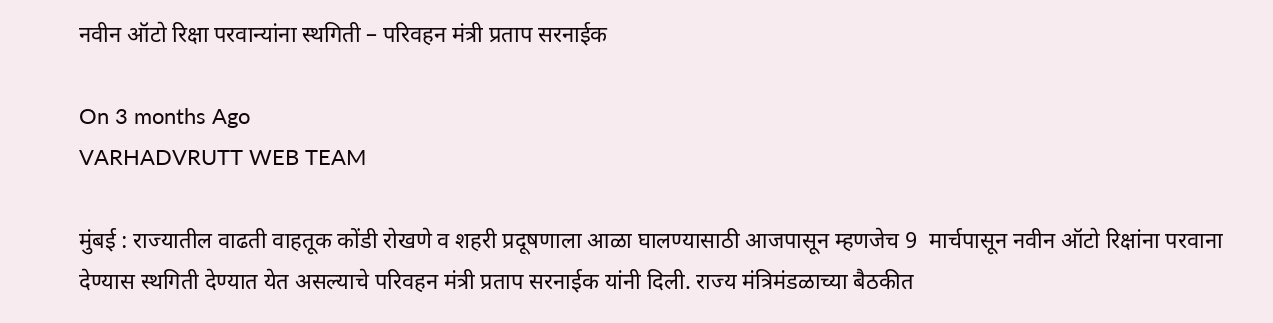नवीन ऑटो रिक्षा परवान्यांना स्थगिती – परिवहन मंत्री प्रताप सरनाईक

On 3 months Ago
VARHADVRUTT WEB TEAM

मुंबई : राज्यातील वाढती वाहतूक कोंडी रोखणे व शहरी प्रदूषणाला आळा घालण्यासाठी आजपासून म्हणजेच 9  मार्चपासून नवीन ऑटो रिक्षांना परवाना देण्यास स्थगिती देण्यात येत असल्याचे परिवहन मंत्री प्रताप सरनाईक यांनी दिली. राज्य मंत्रिमंडळाच्या बैठकीत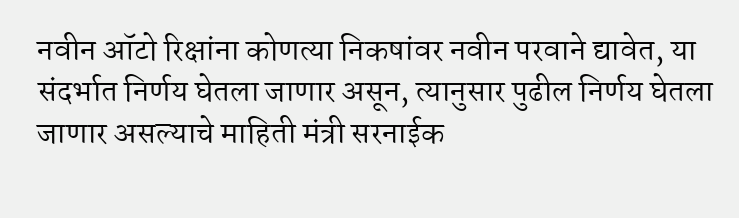नवीन ऑटो रिक्षांना कोणत्या निकषांवर नवीन परवाने द्यावेत, या संदर्भात निर्णय घेतला जाणार असून, त्यानुसार पुढील निर्णय घेतला जाणार असल्याचे माहिती मंत्री सरनाईक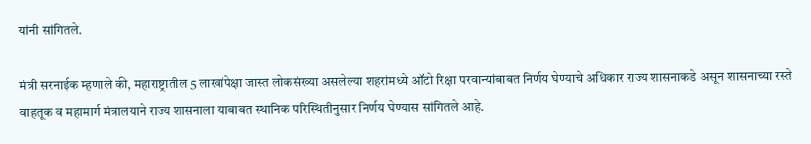यांनी सांगितले.

मंत्री सरनाईक म्हणाले की, महाराष्ट्रातील 5 लाखांपेक्षा जास्त लोकसंख्या असलेल्या शहरांमध्ये ऑटो रिक्षा परवान्यांबाबत निर्णय घेण्याचे अधिकार राज्य शासनाकडे असून शासनाच्या रस्ते वाहतूक व महामार्ग मंत्रालयाने राज्य शासनाला याबाबत स्थानिक परिस्थितीनुसार निर्णय घेण्यास सांगितले आहे.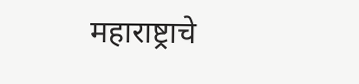महाराष्ट्राचे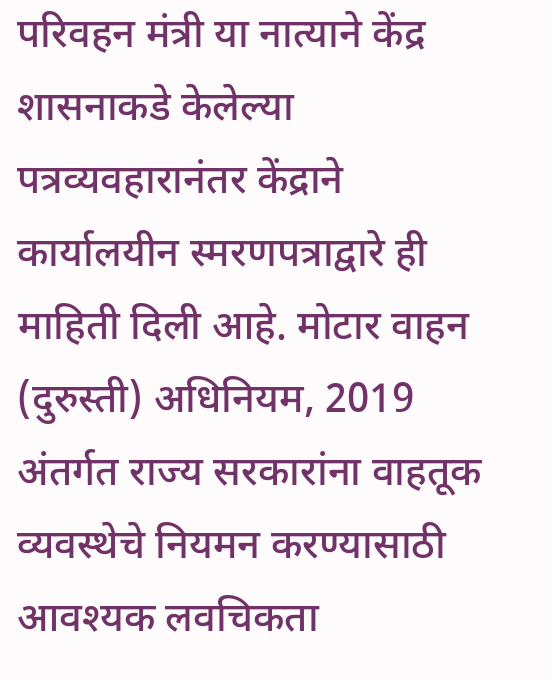परिवहन मंत्री या नात्याने केंद्र शासनाकडे केलेल्या पत्रव्यवहारानंतर केंद्राने कार्यालयीन स्मरणपत्राद्वारे ही माहिती दिली आहे. मोटार वाहन (दुरुस्ती) अधिनियम, 2019 अंतर्गत राज्य सरकारांना वाहतूक व्यवस्थेचे नियमन करण्यासाठी आवश्यक लवचिकता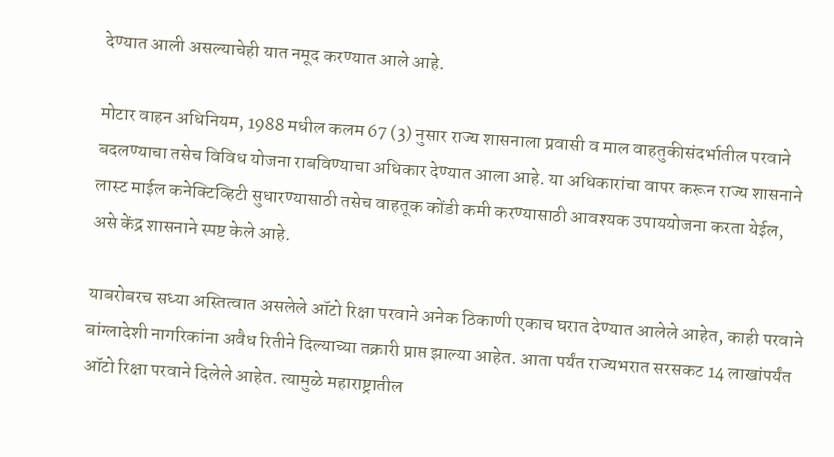देण्यात आली असल्याचेही यात नमूद करण्यात आले आहे.

मोटार वाहन अधिनियम, 1988 मधील कलम 67 (3) नुसार राज्य शासनाला प्रवासी व माल वाहतुकीसंदर्भातील परवाने बदलण्याचा तसेच विविध योजना राबविण्याचा अधिकार देण्यात आला आहे. या अधिकारांचा वापर करून राज्य शासनाने लास्ट माईल कनेक्टिव्हिटी सुधारण्यासाठी तसेच वाहतूक कोंडी कमी करण्यासाठी आवश्यक उपाययोजना करता येईल, असे केंद्र शासनाने स्पष्ट केले आहे.

याबरोबरच सध्या अस्तित्वात असलेले ऑटो रिक्षा परवाने अनेक ठिकाणी एकाच घरात देण्यात आलेले आहेत, काही परवाने बांग्लादेशी नागरिकांना अवैध रितीने दिल्याच्या तक्रारी प्राप्त झाल्या आहेत. आता पर्यंत राज्यभरात सरसकट 14 लाखांपर्यंत ऑटो रिक्षा परवाने दिलेले आहेत. त्यामुळे महाराष्ट्रातील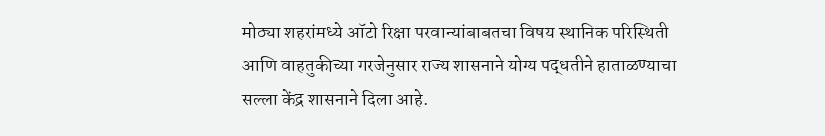मोठ्या शहरांमध्ये ऑटो रिक्षा परवान्यांबाबतचा विषय स्थानिक परिस्थिती आणि वाहतुकीच्या गरजेनुसार राज्य शासनाने योग्य पद्धतीने हाताळण्याचा सल्ला केंद्र शासनाने दिला आहे.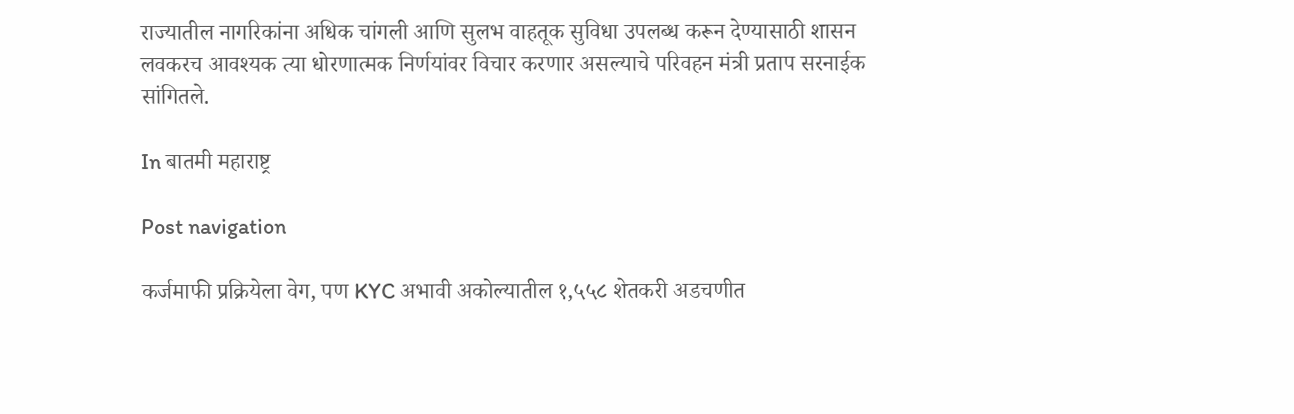राज्यातील नागरिकांना अधिक चांगली आणि सुलभ वाहतूक सुविधा उपलब्ध करून देण्यासाठी शासन लवकरच आवश्यक त्या धोरणात्मक निर्णयांवर विचार करणार असल्याचे परिवहन मंत्री प्रताप सरनाईक सांगितले.

In बातमी महाराष्ट्र

Post navigation

कर्जमाफी प्रक्रियेला वेग, पण KYC अभावी अकोल्यातील १,५५८ शेतकरी अडचणीत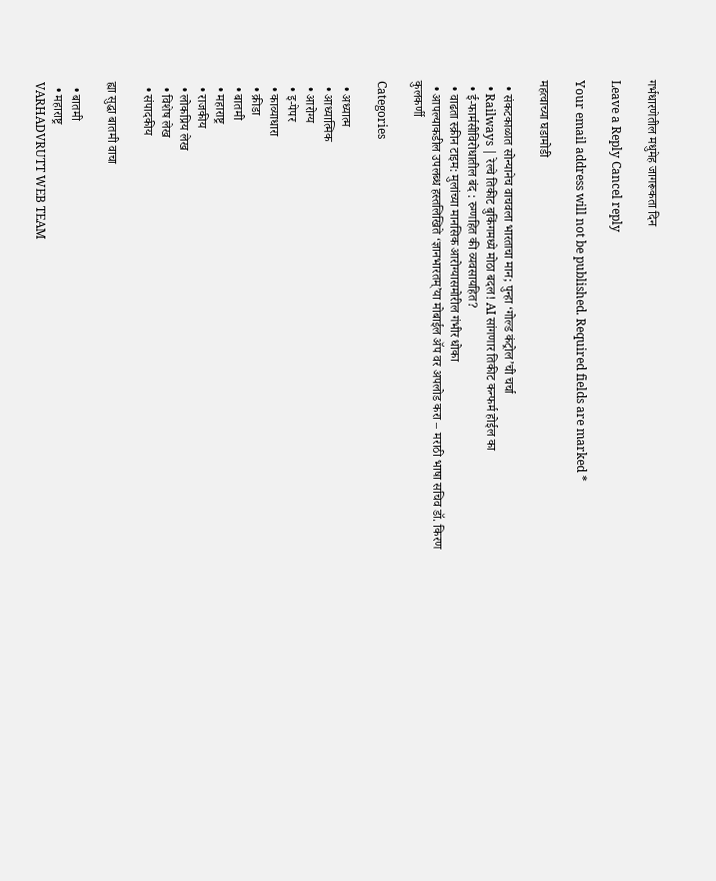गर्भधारणेतील मधुमेह जागरूकता दिन

Leave a Reply Cancel reply

Your email address will not be published. Required fields are marked *

महत्वाच्या घडामोडी

  • संकटकाळात सोन्यानेच वाचवला भारताचा मान; पुन्हा ‘गोल्ड कंट्रोल’ची चर्चा
  • Railways | रेल्वे तिकीट बुकिंगमध्ये मोठा बदल! AI सांगणार तिकीट कन्फर्म होईल का
  • ई-फार्मसीविरोधातील बंद : रुग्णहित की व्यवसायहित?
  • वाढता स्क्रीन टाइम: मुलांच्या मानसिक आरोग्यासमोरील गंभीर धोका
  • आपल्याकडील उपलब्ध हस्तलिखिते ‘ज्ञानभारतम्’या मोबाईल ॲप वर अपलोड करा – मराठी भाषा सचिव डॉ. किरण कुलकर्णी

Categories

  • अध्यात्म
  • आध्यात्मिक
  • आरोग्य
  • इ-पेपर
  • काव्याधारा
  • क्रीडा
  • बातमी
  • महाराष्ट्र
  • राजकीय
  • लोकप्रिय लेख
  • विशेष लेख
  • संपादकीय

ह्या सुद्धा बातमी वाचा

  • बातमी
  • महाराष्ट्र
VARHADVRUTT WEB TEAM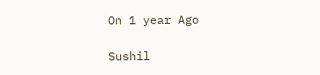On 1 year Ago

Sushil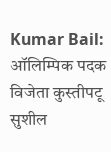Kumar Bail: ऑलिम्पिक पदक विजेता कुस्तीपटू सुशील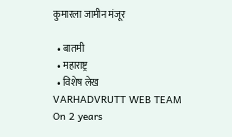कुमारला जामीन मंजूर

  • बातमी
  • महाराष्ट्र
  • विशेष लेख
VARHADVRUTT WEB TEAM
On 2 years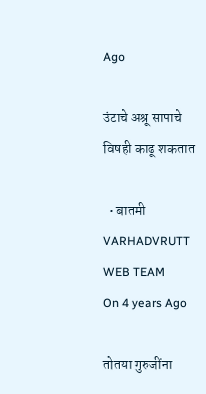Ago

उंटाचे अश्रू सापाचे विषही काढू शकतात

  • बातमी
VARHADVRUTT WEB TEAM
On 4 years Ago

तोतया गुरुजींना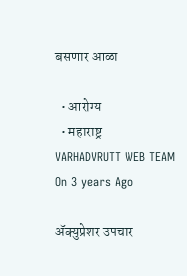बसणार आळा

  • आरोग्य
  • महाराष्ट्र
VARHADVRUTT WEB TEAM
On 3 years Ago

ॲक्युप्रेशर उपचार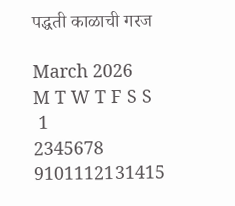पद्धती काळाची गरज

March 2026
M T W T F S S
 1
2345678
9101112131415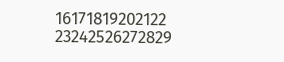16171819202122
23242526272829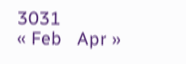3031
« Feb   Apr »